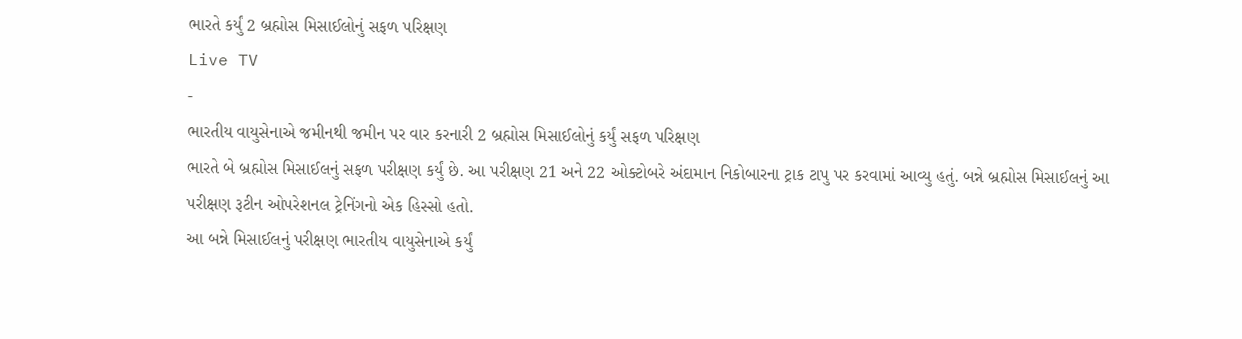ભારતે કર્યું 2 બ્રહ્મોસ મિસાઈલોનું સફળ પરિક્ષણ
Live TV
-
ભારતીય વાયુસેનાએ જમીનથી જમીન પર વાર કરનારી 2 બ્રહ્મોસ મિસાઈલોનું કર્યું સફળ પરિક્ષણ
ભારતે બે બ્રહ્મોસ મિસાઈલનું સફળ પરીક્ષણ કર્યું છે. આ પરીક્ષણ 21 અને 22 ઓક્ટોબરે અંદામાન નિકોબારના ટ્રાક ટાપુ પર કરવામાં આવ્યુ હતું. બન્ને બ્રહ્મોસ મિસાઈલનું આ પરીક્ષણ રૂટીન ઓપરેશનલ ટ્રેનિંગનો એક હિસ્સો હતો.
આ બન્ને મિસાઈલનું પરીક્ષણ ભારતીય વાયુસેનાએ કર્યું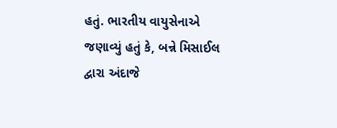હતું. ભારતીય વાયુસેનાએ જણાવ્યું હતું કે, બન્ને મિસાઈલ દ્વારા અંદાજે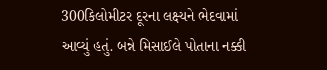300કિલોમીટર દૂરના લક્ષ્યને ભેદવામાં આવ્યું હતું. બન્ને મિસાઈલે પોતાના નક્કી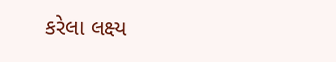કરેલા લક્ષ્ય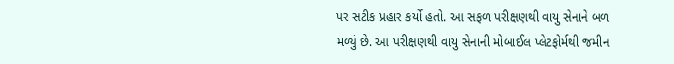પર સટીક પ્રહાર કર્યો હતો. આ સફળ પરીક્ષણથી વાયુ સેનાને બળ મળ્યું છે. આ પરીક્ષણથી વાયુ સેનાની મોબાઈલ પ્લેટફોર્મથી જમીન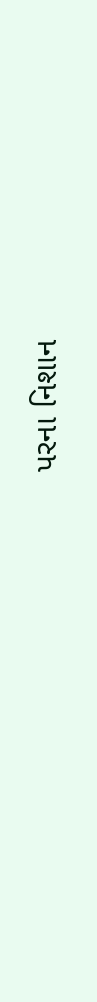પરના નિશાન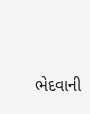ભેદવાની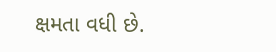ક્ષમતા વધી છે.